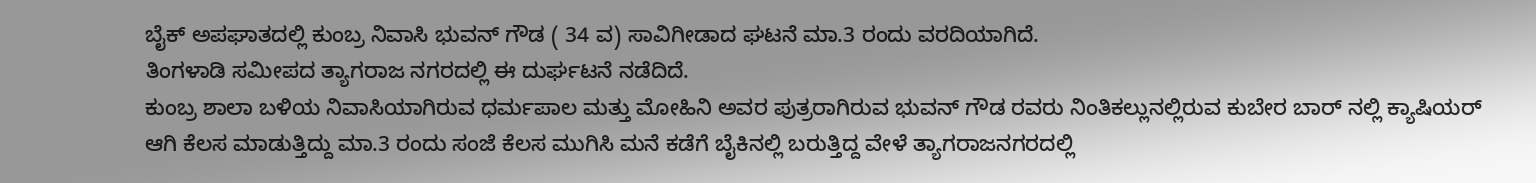ಬೈಕ್ ಅಪಘಾತದಲ್ಲಿ ಕುಂಬ್ರ ನಿವಾಸಿ ಭುವನ್ ಗೌಡ ( 34 ವ) ಸಾವಿಗೀಡಾದ ಘಟನೆ ಮಾ.3 ರಂದು ವರದಿಯಾಗಿದೆ.
ತಿಂಗಳಾಡಿ ಸಮೀಪದ ತ್ಯಾಗರಾಜ ನಗರದಲ್ಲಿ ಈ ದುರ್ಘಟನೆ ನಡೆದಿದೆ.
ಕುಂಬ್ರ ಶಾಲಾ ಬಳಿಯ ನಿವಾಸಿಯಾಗಿರುವ ಧರ್ಮಪಾಲ ಮತ್ತು ಮೋಹಿನಿ ಅವರ ಪುತ್ರರಾಗಿರುವ ಭುವನ್ ಗೌಡ ರವರು ನಿಂತಿಕಲ್ಲುನಲ್ಲಿರುವ ಕುಬೇರ ಬಾರ್ ನಲ್ಲಿ ಕ್ಯಾಷಿಯರ್ ಆಗಿ ಕೆಲಸ ಮಾಡುತ್ತಿದ್ದು ಮಾ.3 ರಂದು ಸಂಜೆ ಕೆಲಸ ಮುಗಿಸಿ ಮನೆ ಕಡೆಗೆ ಬೈಕಿನಲ್ಲಿ ಬರುತ್ತಿದ್ದ ವೇಳೆ ತ್ಯಾಗರಾಜನಗರದಲ್ಲಿ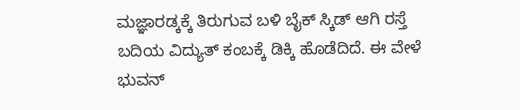ಮಜ್ಞಾರಡ್ಕಕ್ಕೆ ತಿರುಗುವ ಬಳಿ ಬೈಕ್ ಸ್ಕಿಡ್ ಆಗಿ ರಸ್ತೆ ಬದಿಯ ವಿದ್ಯುತ್ ಕಂಬಕ್ಕೆ ಡಿಕ್ಕಿ ಹೊಡೆದಿದೆ. ಈ ವೇಳೆ ಭುವನ್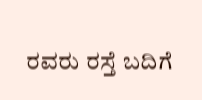ರವರು ರಸ್ತೆ ಬದಿಗೆ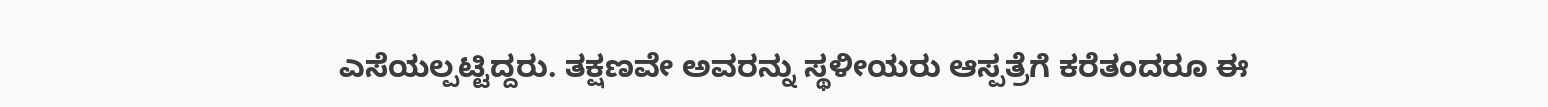ಎಸೆಯಲ್ಪಟ್ಟಿದ್ದರು. ತಕ್ಷಣವೇ ಅವರನ್ನು ಸ್ಥಳೀಯರು ಆಸ್ಪತ್ರೆಗೆ ಕರೆತಂದರೂ ಈ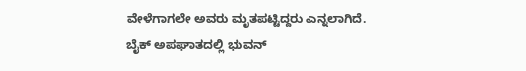ವೇಳೆಗಾಗಲೇ ಅವರು ಮೃತಪಟ್ಟಿದ್ದರು ಎನ್ನಲಾಗಿದೆ.
ಬೈಕ್ ಅಪಘಾತದಲ್ಲಿ ಭುವನ್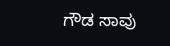ಗೌಡ ಸಾವು